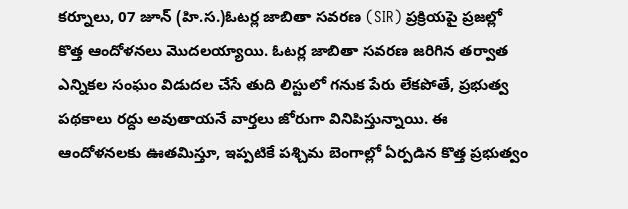కర్నూలు, 07 జూన్ (హి.స.)ఓటర్ల జాబితా సవరణ (SIR) ప్రక్రియపై ప్రజల్లో కొత్త ఆందోళనలు మొదలయ్యాయి. ఓటర్ల జాబితా సవరణ జరిగిన తర్వాత ఎన్నికల సంఘం విడుదల చేసే తుది లిస్టులో గనుక పేరు లేకపోతే, ప్రభుత్వ పథకాలు రద్దు అవుతాయనే వార్తలు జోరుగా వినిపిస్తున్నాయి. ఈ ఆందోళనలకు ఊతమిస్తూ, ఇప్పటికే పశ్చిమ బెంగాల్లో ఏర్పడిన కొత్త ప్రభుత్వం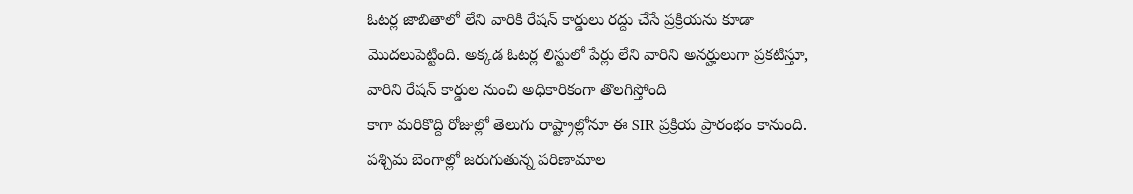ఓటర్ల జాబితాలో లేని వారికి రేషన్ కార్డులు రద్దు చేసే ప్రక్రియను కూడా మొదలుపెట్టింది. అక్కడ ఓటర్ల లిస్టులో పేర్లు లేని వారిని అనర్హులుగా ప్రకటిస్తూ, వారిని రేషన్ కార్డుల నుంచి అధికారికంగా తొలగిస్తోంది
కాగా మరికొద్ది రోజుల్లో తెలుగు రాష్ట్రాల్లోనూ ఈ SIR ప్రక్రియ ప్రారంభం కానుంది. పశ్చిమ బెంగాల్లో జరుగుతున్న పరిణామాల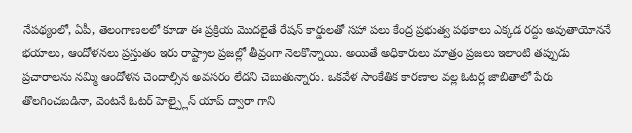నేపథ్యంలో, ఏపీ, తెలంగాణలలో కూడా ఈ ప్రక్రియ మొదలైతే రేషన్ కార్డులతో సహా పలు కేంద్ర ప్రభుత్వ పథకాలు ఎక్కడ రద్దు అవుతాయోననే భయాలు, ఆందోళనలు ప్రస్తుతం ఇరు రాష్ట్రాల ప్రజల్లో తీవ్రంగా నెలకొన్నాయి. అయితే అధికారులు మాత్రం ప్రజలు ఇలాంటి తప్పుడు ప్రచారాలను నమ్మి ఆందోళన చెందాల్సిన అవసరం లేదని చెబుతున్నారు. ఒకవేళ సాంకేతిక కారణాల వల్ల ఓటర్ల జాబితాలో పేరు తొలగించబడినా, వెంటనే ఓటర్ హెల్ప్లైన్ యాప్ ద్వారా గాని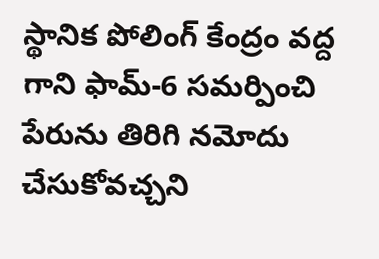స్థానిక పోలింగ్ కేంద్రం వద్ద గాని ఫామ్-6 సమర్పించి పేరును తిరిగి నమోదు చేసుకోవచ్చని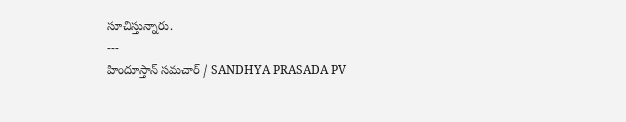సూచిస్తున్నారు.
---
హిందూస్తాన్ సమచార్ / SANDHYA PRASADA PV